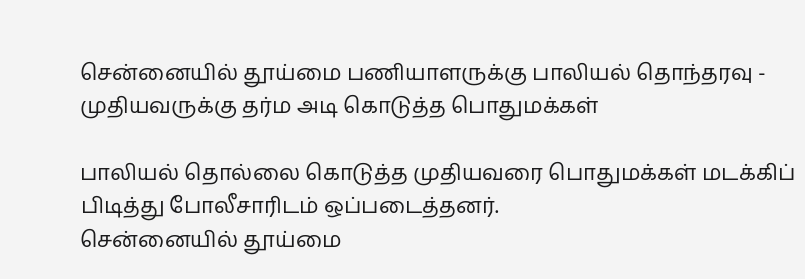சென்னையில் தூய்மை பணியாளருக்கு பாலியல் தொந்தரவு - முதியவருக்கு தர்ம அடி கொடுத்த பொதுமக்கள்

பாலியல் தொல்லை கொடுத்த முதியவரை பொதுமக்கள் மடக்கிப் பிடித்து போலீசாரிடம் ஒப்படைத்தனர்.
சென்னையில் தூய்மை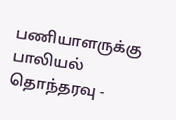பணியாளருக்கு பாலியல் தொந்தரவு -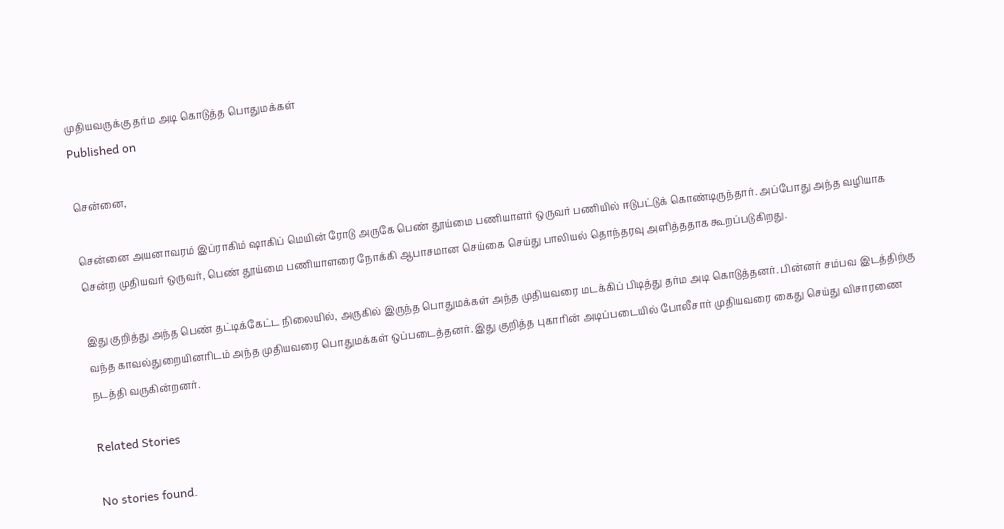முதியவருக்கு தர்ம அடி கொடுத்த பொதுமக்கள்
Published on

சென்னை,

சென்னை அயனாவரம் இப்ராகிம் ஷாகிப் மெயின் ரோடு அருகே பெண் தூய்மை பணியாளர் ஒருவர் பணியில் ஈடுபட்டுக் கொண்டிருந்தார். அப்போது அந்த வழியாக சென்ற முதியவர் ஒருவர், பெண் தூய்மை பணியாளரை நோக்கி ஆபாசமான செய்கை செய்து பாலியல் தொந்தரவு அளித்ததாக கூறப்படுகிறது.

இது குறித்து அந்த பெண் தட்டிக்கேட்ட நிலையில், அருகில் இருந்த பொதுமக்கள் அந்த முதியவரை மடக்கிப் பிடித்து தர்ம அடி கொடுத்தனர். பின்னர் சம்பவ இடத்திற்கு வந்த காவல்துறையினரிடம் அந்த முதியவரை பொதுமக்கள் ஒப்படைத்தனர். இது குறித்த புகாரின் அடிப்படையில் போலீசார் முதியவரை கைது செய்து விசாரணை நடத்தி வருகின்றனர்.

Related Stories

No stories found.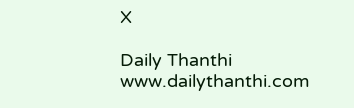X

Daily Thanthi
www.dailythanthi.com